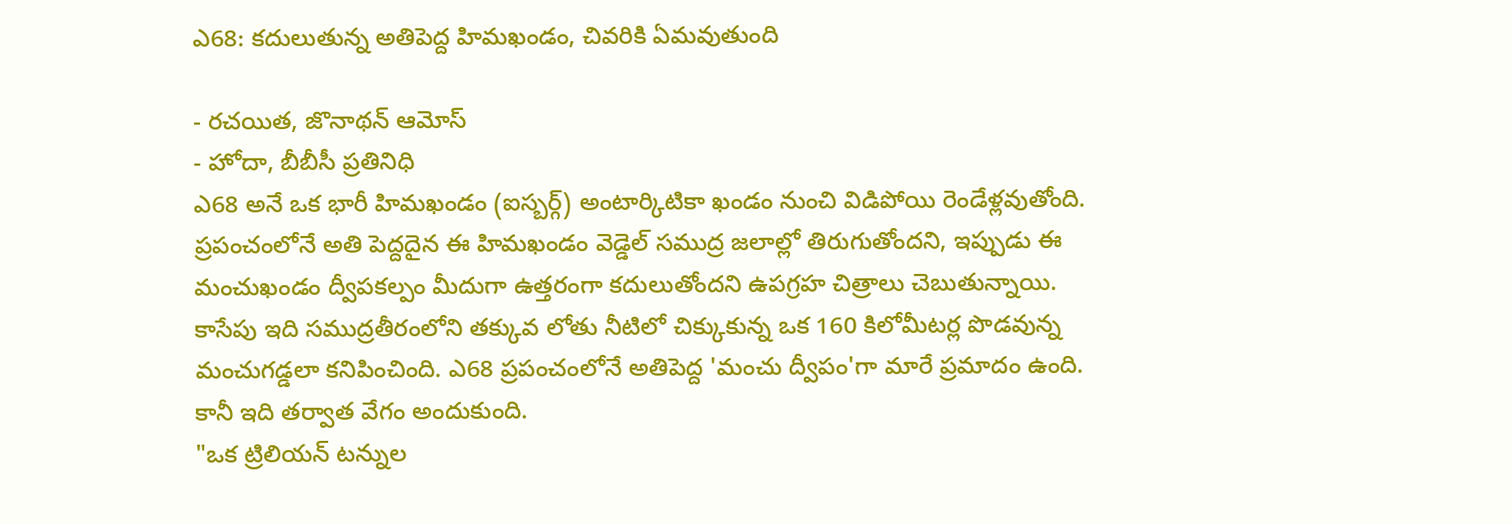ఎ68: కదులుతున్న అతిపెద్ద హిమఖండం, చివరికి ఏమవుతుంది

- రచయిత, జొనాథన్ ఆమోస్
- హోదా, బీబీసీ ప్రతినిధి
ఎ68 అనే ఒక భారీ హిమఖండం (ఐస్బర్గ్) అంటార్కిటికా ఖండం నుంచి విడిపోయి రెండేళ్లవుతోంది.
ప్రపంచంలోనే అతి పెద్దదైన ఈ హిమఖండం వెడ్డెల్ సముద్ర జలాల్లో తిరుగుతోందని, ఇప్పుడు ఈ మంచుఖండం ద్వీపకల్పం మీదుగా ఉత్తరంగా కదులుతోందని ఉపగ్రహ చిత్రాలు చెబుతున్నాయి.
కాసేపు ఇది సముద్రతీరంలోని తక్కువ లోతు నీటిలో చిక్కుకున్న ఒక 160 కిలోమీటర్ల పొడవున్న మంచుగడ్డలా కనిపించింది. ఎ68 ప్రపంచంలోనే అతిపెద్ద 'మంచు ద్వీపం'గా మారే ప్రమాదం ఉంది.
కానీ ఇది తర్వాత వేగం అందుకుంది.
"ఒక ట్రిలియన్ టన్నుల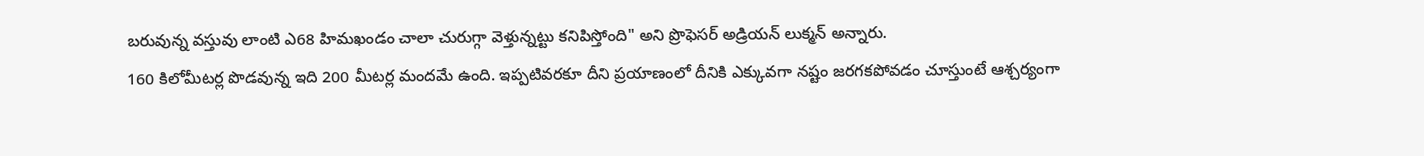బరువున్న వస్తువు లాంటి ఎ68 హిమఖండం చాలా చురుగ్గా వెళ్తున్నట్టు కనిపిస్తోంది" అని ప్రొఫెసర్ అడ్రియన్ లుక్మన్ అన్నారు.
160 కిలోమీటర్ల పొడవున్న ఇది 200 మీటర్ల మందమే ఉంది. ఇప్పటివరకూ దీని ప్రయాణంలో దీనికి ఎక్కువగా నష్టం జరగకపోవడం చూస్తుంటే ఆశ్చర్యంగా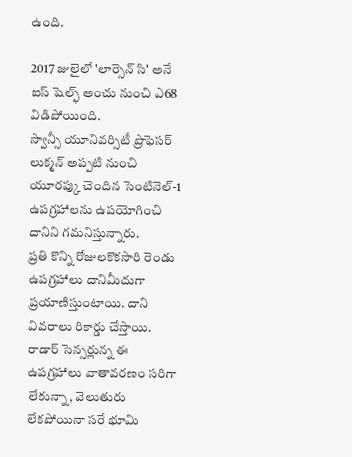ఉంది.

2017 జులైలో 'లార్సెన్ సి' అనే ఐస్ షెల్ఫ్ అంచు నుంచి ఎ68 విడిపోయింది.
స్వాన్సీ యూనివర్సిటీ ప్రొఫెసర్ లుక్మన్ అప్పటి నుంచి యూరప్కు చెందిన సెంటినెల్-1 ఉపగ్రహాలను ఉపయోగించి దానిని గమనిస్తున్నారు.
ప్రతి కొన్ని రోజులకొకసారి రెండు ఉపగ్రహాలు దానిమీదుగా ప్రయాణిస్తుంటాయి. దాని వివరాలు రికార్డు చేస్తాయి.
రాడార్ సెన్సర్లున్న ఈ ఉపగ్రహాలు వాతావరణం సరిగా లేకున్నా, వెలుతురు లేకపోయినా సరే భూమి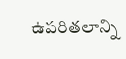ఉపరితలాన్ని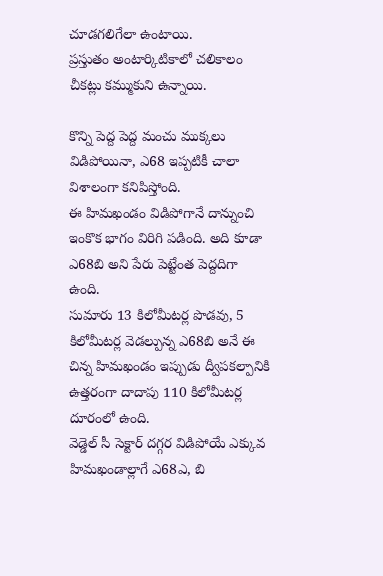చూడగలిగేలా ఉంటాయి.
ప్రస్తుతం అంటార్కిటికాలో చలికాలం చీకట్లు కమ్ముకుని ఉన్నాయి.

కొన్ని పెద్ద పెద్ద మంచు ముక్కలు విడిపోయినా, ఎ68 ఇప్పటికీ చాలా విశాలంగా కనిపిస్తోంది.
ఈ హిమఖండం విడిపోగానే దాన్నుంచి ఇంకొక భాగం విరిగి పడింది. అది కూడా ఎ68బి అని పేరు పెట్టేంత పెద్దదిగా ఉంది.
సుమారు 13 కిలోమీటర్ల పొడవు, 5 కిలోమీటర్ల వెడల్పున్న ఎ68బి అనే ఈ చిన్న హిమఖండం ఇప్పుడు ద్వీపకల్పానికి ఉత్తరంగా దాదాపు 110 కిలోమీటర్ల దూరంలో ఉంది.
వెడ్డెల్ సీ సెక్టార్ దగ్గర విడిపోయే ఎక్కువ హిమఖండాల్లాగే ఎ68ఎ, బి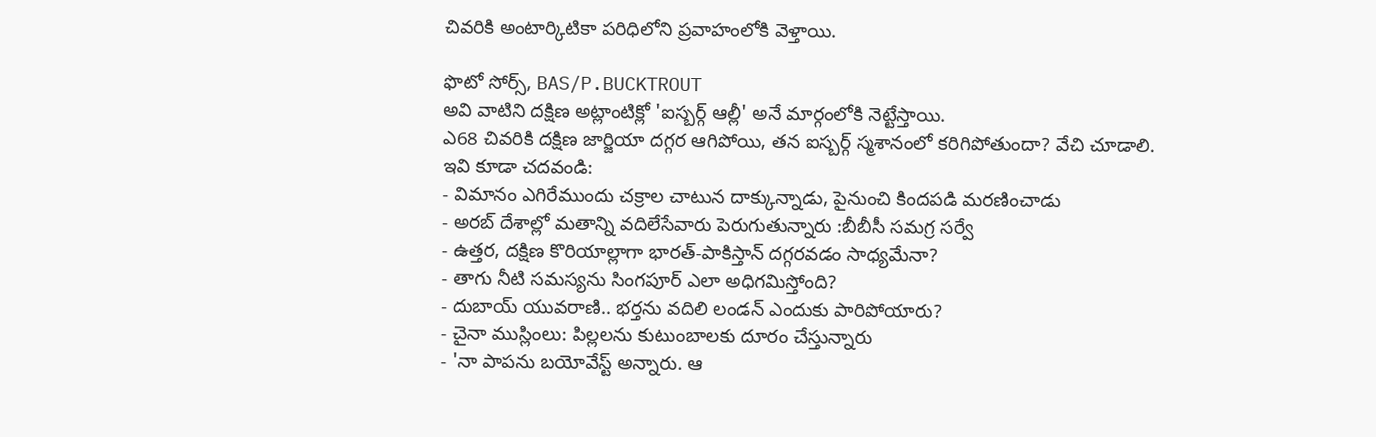చివరికి అంటార్కిటికా పరిధిలోని ప్రవాహంలోకి వెళ్తాయి.

ఫొటో సోర్స్, BAS/P.BUCKTROUT
అవి వాటిని దక్షిణ అట్లాంటిక్లో 'ఐస్బర్గ్ ఆల్లీ' అనే మార్గంలోకి నెట్టేస్తాయి.
ఎ68 చివరికి దక్షిణ జార్జియా దగ్గర ఆగిపోయి, తన ఐస్బర్గ్ స్మశానంలో కరిగిపోతుందా? వేచి చూడాలి.
ఇవి కూడా చదవండి:
- విమానం ఎగిరేముందు చక్రాల చాటున దాక్కున్నాడు, పైనుంచి కిందపడి మరణించాడు
- అరబ్ దేశాల్లో మతాన్ని వదిలేసేవారు పెరుగుతున్నారు :బీబీసీ సమగ్ర సర్వే
- ఉత్తర, దక్షిణ కొరియాల్లాగా భారత్-పాకిస్తాన్ దగ్గరవడం సాధ్యమేనా?
- తాగు నీటి సమస్యను సింగపూర్ ఎలా అధిగమిస్తోంది?
- దుబాయ్ యువరాణి.. భర్తను వదిలి లండన్ ఎందుకు పారిపోయారు?
- చైనా ముస్లింలు: పిల్లలను కుటుంబాలకు దూరం చేస్తున్నారు
- 'నా పాపను బయోవేస్ట్ అన్నారు. ఆ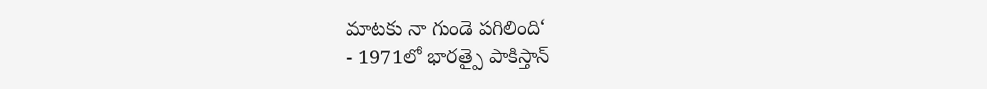మాటకు నా గుండె పగిలింది‘
- 1971లో భారత్పై పాకిస్తాన్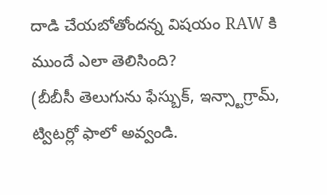దాడి చేయబోతోందన్న విషయం RAW కి ముందే ఎలా తెలిసింది?
(బీబీసీ తెలుగును ఫేస్బుక్, ఇన్స్టాగ్రామ్, ట్విటర్లో ఫాలో అవ్వండి.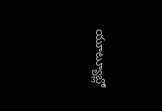యూట్యూబ్లో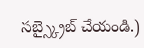సబ్స్క్రైబ్ చేయండి.)